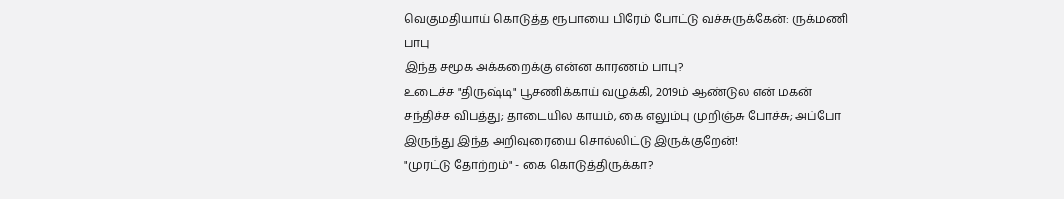வெகுமதியாய் கொடுத்த ரூபாயை பிரேம் போட்டு வச்சுருக்கேன்: ருக்மணி பாபு
இந்த சமூக அக்கறைக்கு என்ன காரணம் பாபு?
உடைச்ச "திருஷ்டி" பூசணிக்காய் வழுக்கி, 2019ம் ஆண்டுல என் மகன் சந்திச்ச விபத்து; தாடையில காயம், கை எலும்பு முறிஞ்சு போச்சு; அப்போ இருந்து இந்த அறிவுரையை சொல்லிட்டு இருக்குறேன்!
"முரட்டு தோற்றம்" - கை கொடுத்திருக்கா?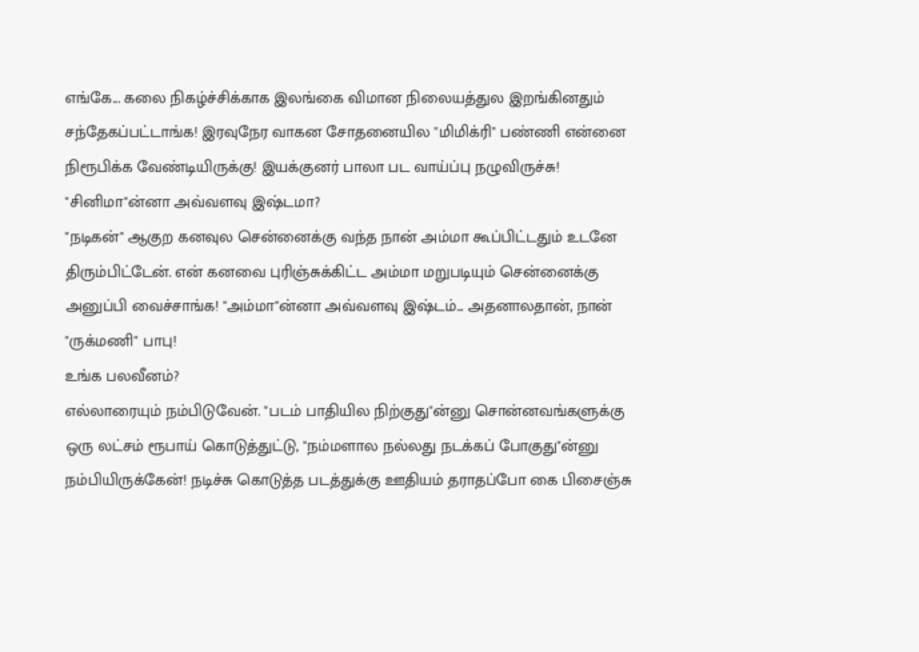எங்கே... கலை நிகழ்ச்சிக்காக இலங்கை விமான நிலையத்துல இறங்கினதும் சந்தேகப்பட்டாங்க! இரவுநேர வாகன சோதனையில "மிமிக்ரி" பண்ணி என்னை நிரூபிக்க வேண்டியிருக்கு! இயக்குனர் பாலா பட வாய்ப்பு நழுவிருச்சு!
"சினிமா"ன்னா அவ்வளவு இஷ்டமா?
"நடிகன்" ஆகுற கனவுல சென்னைக்கு வந்த நான் அம்மா கூப்பிட்டதும் உடனே திரும்பிட்டேன். என் கனவை புரிஞ்சுக்கிட்ட அம்மா மறுபடியும் சென்னைக்கு அனுப்பி வைச்சாங்க! "அம்மா"ன்னா அவ்வளவு இஷ்டம்... அதனாலதான், நான் "ருக்மணி" பாபு!
உங்க பலவீனம்?
எல்லாரையும் நம்பிடுவேன். "படம் பாதியில நிற்குது"ன்னு சொன்னவங்களுக்கு ஒரு லட்சம் ரூபாய் கொடுத்துட்டு, "நம்மளால நல்லது நடக்கப் போகுது"ன்னு நம்பியிருக்கேன்! நடிச்சு கொடுத்த படத்துக்கு ஊதியம் தராதப்போ கை பிசைஞ்சு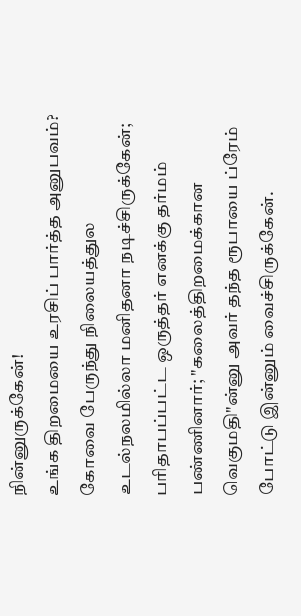நின்னுருக்கேன்!
உங்க திறமையை உரசிப் பார்த்த அனுபவம்?
கோவை பேருந்து நிலையத்துல உடல்நலமில்லா மனிதனா நடிச்சிருக்கேன்; பரிதாபப்பட்ட ஒருத்தர் எனக்கு தர்மம் பண்ணினார்; "கலைத்திறமைக்கான வெகுமதி"ன்னு அவர் தந்த ரூபாயை ப்ரேம் போட்டு இன்னும் வைச்சிருக்கேன்.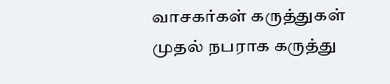வாசகர்கள் கருத்துகள்
முதல் நபராக கருத்து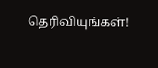தெரிவியுங்கள்!